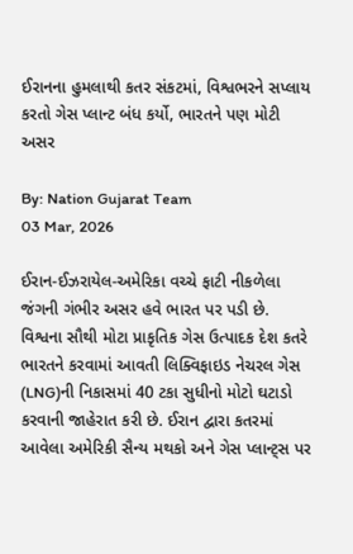ઈરાનના હુમલાથી કતર સંકટમાં, વિશ્વભરને સપ્લાય કરતો ગેસ પ્લાન્ટ બંધ કર્યો, ભારતને પણ મોટી અસર

By: Nation Gujarat Team
03 Mar, 2026

ઈરાન-ઈઝરાયેલ-અમેરિકા વચ્ચે ફાટી નીકળેલા જંગની ગંભીર અસર હવે ભારત પર પડી છે. વિશ્વના સૌથી મોટા પ્રાકૃતિક ગેસ ઉત્પાદક દેશ કતરે ભારતને કરવામાં આવતી લિક્વિફાઇડ નેચરલ ગેસ (LNG)ની નિકાસમાં 40 ટકા સુધીનો મોટો ઘટાડો કરવાની જાહેરાત કરી છે. ઈરાન દ્વારા કતરમાં આવેલા અમેરિકી સૈન્ય મથકો અને ગેસ પ્લાન્ટ્સ પર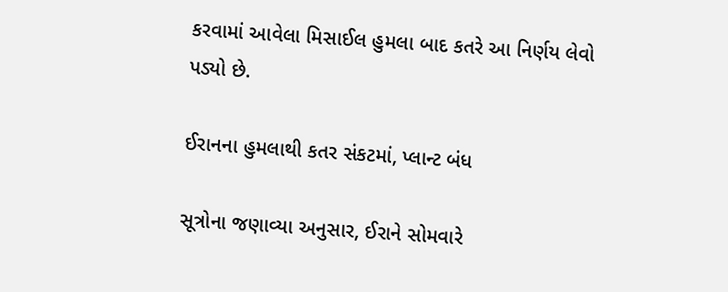કરવામાં આવેલા મિસાઈલ હુમલા બાદ કતરે આ નિર્ણય લેવો પડ્યો છે.

ઈરાનના હુમલાથી કતર સંકટમાં, પ્લાન્ટ બંધ

સૂત્રોના જણાવ્યા અનુસાર, ઈરાને સોમવારે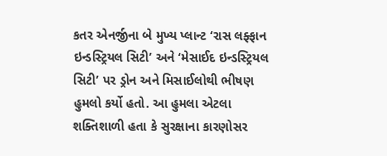કતર એનર્જીના બે મુખ્ય પ્લાન્ટ ‘રાસ લફ્ફાન ઇન્ડસ્ટ્રિયલ સિટી’ અને ‘મેસાઈદ ઇન્ડસ્ટ્રિયલ સિટી’ પર ડ્રોન અને મિસાઈલોથી ભીષણ હુમલો કર્યો હતો. આ હુમલા એટલા શક્તિશાળી હતા કે સુરક્ષાના કારણોસર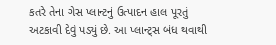કતરે તેના ગેસ પ્લાન્ટનું ઉત્પાદન હાલ પૂરતું અટકાવી દેવું પડ્યું છે. આ પ્લાન્ટ્સ બંધ થવાથી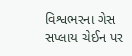વિશ્વભરના ગેસ સપ્લાય ચેઈન પર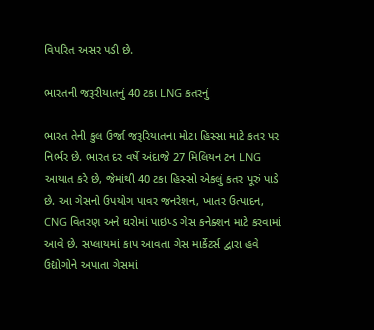વિપરિત અસર પડી છે.

ભારતની જરૂરીયાતનું 40 ટકા LNG કતરનું

ભારત તેની કુલ ઉર્જા જરૂરિયાતના મોટા હિસ્સા માટે કતર પર નિર્ભર છે. ભારત દર વર્ષે અંદાજે 27 મિલિયન ટન LNG આયાત કરે છે, જેમાંથી 40 ટકા હિસ્સો એકલું કતર પૂરું પાડે છે. આ ગેસનો ઉપયોગ પાવર જનરેશન, ખાતર ઉત્પાદન, CNG વિતરણ અને ઘરોમાં પાઇપ્ડ ગેસ કનેક્શન માટે કરવામાં આવે છે. સપ્લાયમાં કાપ આવતા ગેસ માર્કેટર્સ દ્વારા હવે ઉદ્યોગોને અપાતા ગેસમાં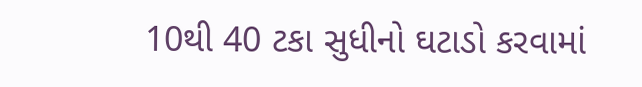10થી 40 ટકા સુધીનો ઘટાડો કરવામાં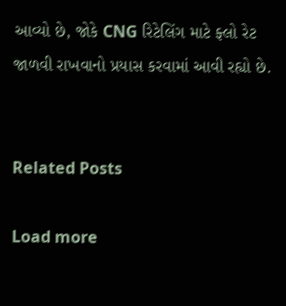આવ્યો છે, જોકે CNG રિટેલિંગ માટે ફ્લો રેટ જાળવી રાખવાનો પ્રયાસ કરવામાં આવી રહ્યો છે.


Related Posts

Load more